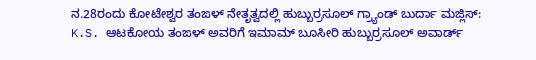ನ.28ರಂದು ಕೋಟೇಶ್ವರ ತಂಙಳ್ ನೇತೃತ್ವದಲ್ಲಿ ಹುಬ್ಬುರ್ರಸೂಲ್ ಗ್ರ್ಯಾಂಡ್ ಬುರ್ದಾ ಮಜ್ಲಿಸ್: K.S. ಆಟಕೋಯ ತಂಙಳ್ ಅವರಿಗೆ ಇಮಾಮ್ ಬೂಸೀರಿ ಹುಬ್ಬುರ್ರಸೂಲ್ ಅವಾರ್ಡ್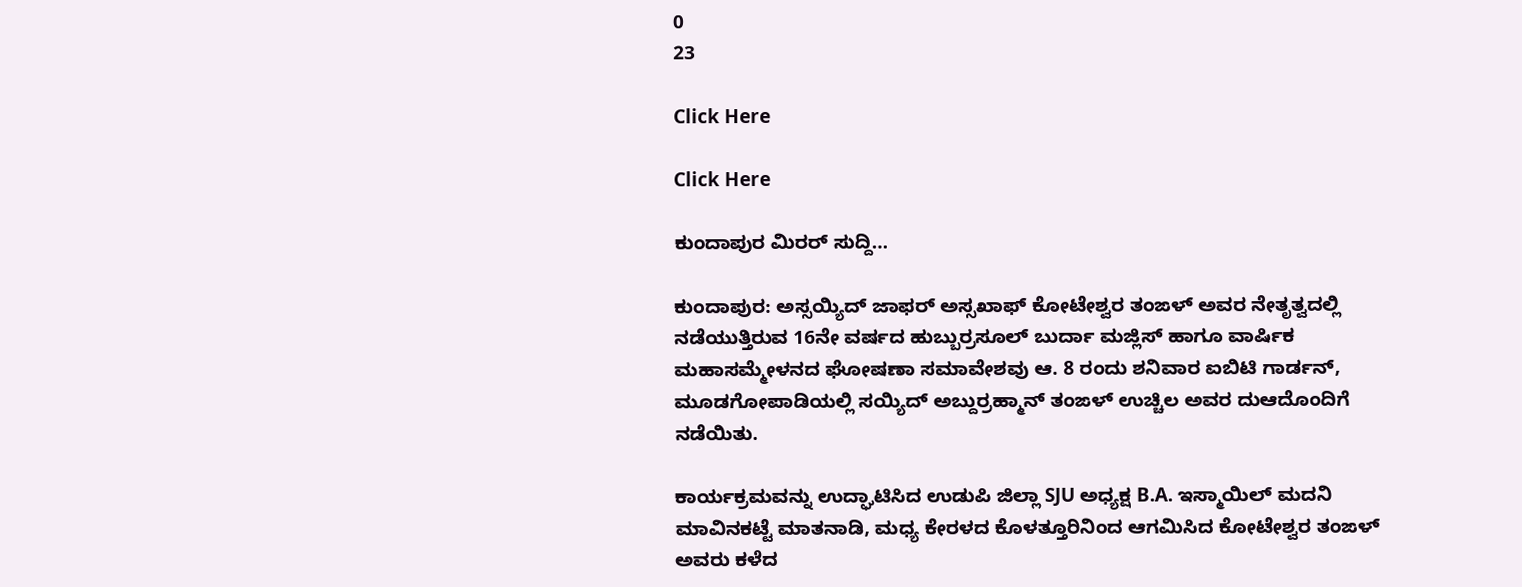0
23

Click Here

Click Here

ಕುಂದಾಪುರ ಮಿರರ್ ಸುದ್ದಿ…

ಕುಂದಾಪುರ: ಅಸ್ಸಯ್ಯಿದ್ ಜಾಫರ್ ಅಸ್ಸಖಾಫ್ ಕೋಟೇಶ್ವರ ತಂಙಳ್ ಅವರ ನೇತೃತ್ವದಲ್ಲಿ ನಡೆಯುತ್ತಿರುವ 16ನೇ ವರ್ಷದ ಹುಬ್ಬುರ್ರಸೂಲ್ ಬುರ್ದಾ ಮಜ್ಲಿಸ್ ಹಾಗೂ ವಾರ್ಷಿಕ ಮಹಾಸಮ್ಮೇಳನದ ಘೋಷಣಾ ಸಮಾವೇಶವು ಆ. 8 ರಂದು ಶನಿವಾರ ಐಬಿಟಿ ಗಾರ್ಡನ್, ಮೂಡಗೋಪಾಡಿಯಲ್ಲಿ ಸಯ್ಯಿದ್ ಅಬ್ದುರ್ರಹ್ಮಾನ್ ತಂಙಳ್ ಉಚ್ಚಿಲ ಅವರ ದುಆದೊಂದಿಗೆ ನಡೆಯಿತು.

ಕಾರ್ಯಕ್ರಮವನ್ನು ಉದ್ಘಾಟಿಸಿದ ಉಡುಪಿ ಜಿಲ್ಲಾ SJU ಅಧ್ಯಕ್ಷ B.A. ಇಸ್ಮಾಯಿಲ್ ಮದನಿ ಮಾವಿನಕಟ್ಟೆ ಮಾತನಾಡಿ, ಮಧ್ಯ ಕೇರಳದ ಕೊಳತ್ತೂರಿನಿಂದ ಆಗಮಿಸಿದ ಕೋಟೇಶ್ವರ ತಂಙಳ್ ಅವರು ಕಳೆದ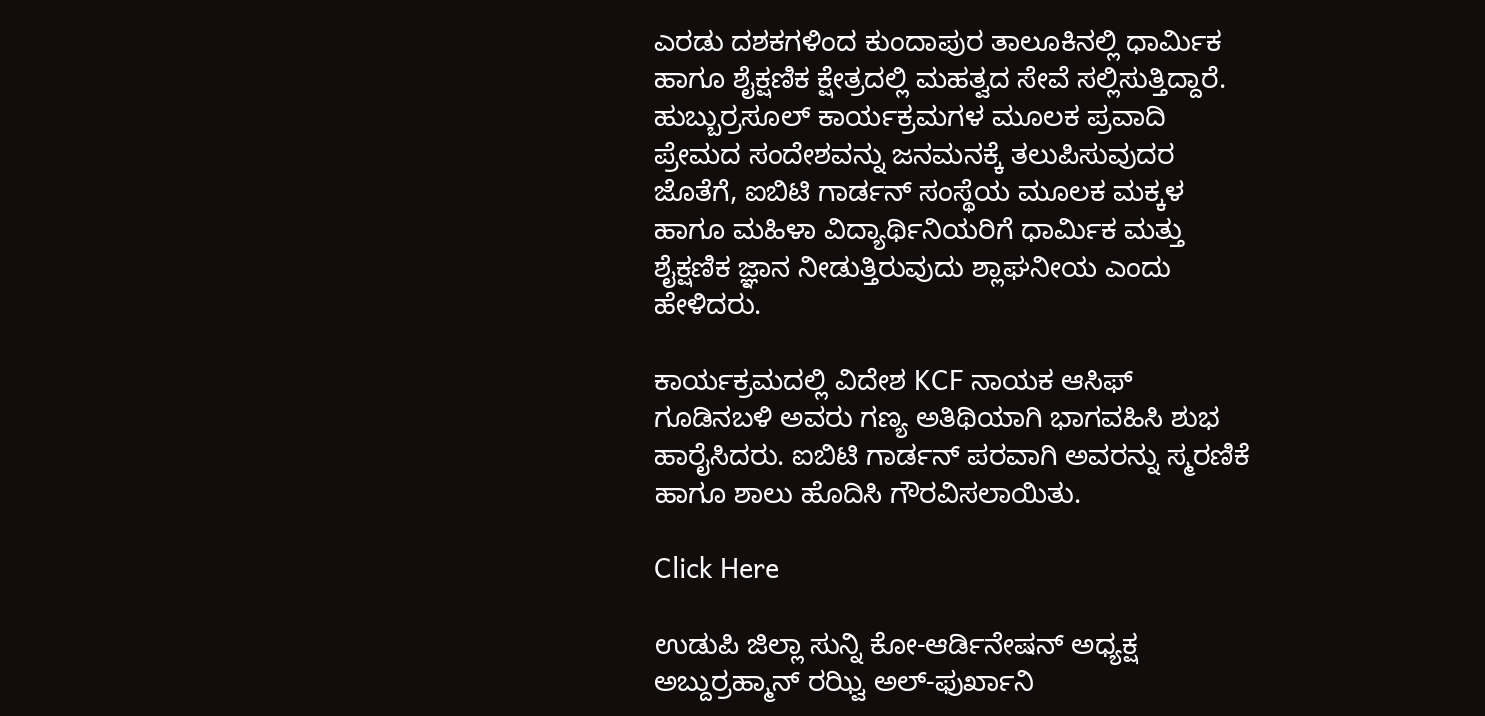ಎರಡು ದಶಕಗಳಿಂದ ಕುಂದಾಪುರ ತಾಲೂಕಿನಲ್ಲಿ ಧಾರ್ಮಿಕ ಹಾಗೂ ಶೈಕ್ಷಣಿಕ ಕ್ಷೇತ್ರದಲ್ಲಿ ಮಹತ್ವದ ಸೇವೆ ಸಲ್ಲಿಸುತ್ತಿದ್ದಾರೆ. ಹುಬ್ಬುರ್ರಸೂಲ್ ಕಾರ್ಯಕ್ರಮಗಳ ಮೂಲಕ ಪ್ರವಾದಿ ಪ್ರೇಮದ ಸಂದೇಶವನ್ನು ಜನಮನಕ್ಕೆ ತಲುಪಿಸುವುದರ ಜೊತೆಗೆ, ಐಬಿಟಿ ಗಾರ್ಡನ್ ಸಂಸ್ಥೆಯ ಮೂಲಕ ಮಕ್ಕಳ ಹಾಗೂ ಮಹಿಳಾ ವಿದ್ಯಾರ್ಥಿನಿಯರಿಗೆ ಧಾರ್ಮಿಕ ಮತ್ತು ಶೈಕ್ಷಣಿಕ ಜ್ಞಾನ ನೀಡುತ್ತಿರುವುದು ಶ್ಲಾಘನೀಯ ಎಂದು ಹೇಳಿದರು.

ಕಾರ್ಯಕ್ರಮದಲ್ಲಿ ವಿದೇಶ KCF ನಾಯಕ ಆಸಿಫ್ ಗೂಡಿನಬಳಿ ಅವರು ಗಣ್ಯ ಅತಿಥಿಯಾಗಿ ಭಾಗವಹಿಸಿ ಶುಭ ಹಾರೈಸಿದರು. ಐಬಿಟಿ ಗಾರ್ಡನ್ ಪರವಾಗಿ ಅವರನ್ನು ಸ್ಮರಣಿಕೆ ಹಾಗೂ ಶಾಲು ಹೊದಿಸಿ ಗೌರವಿಸಲಾಯಿತು.

Click Here

ಉಡುಪಿ ಜಿಲ್ಲಾ ಸುನ್ನಿ ಕೋ-ಆರ್ಡಿನೇಷನ್ ಅಧ್ಯಕ್ಷ ಅಬ್ದುರ್ರಹ್ಮಾನ್ ರಝ್ವಿ ಅಲ್-ಫುರ್ಖಾನಿ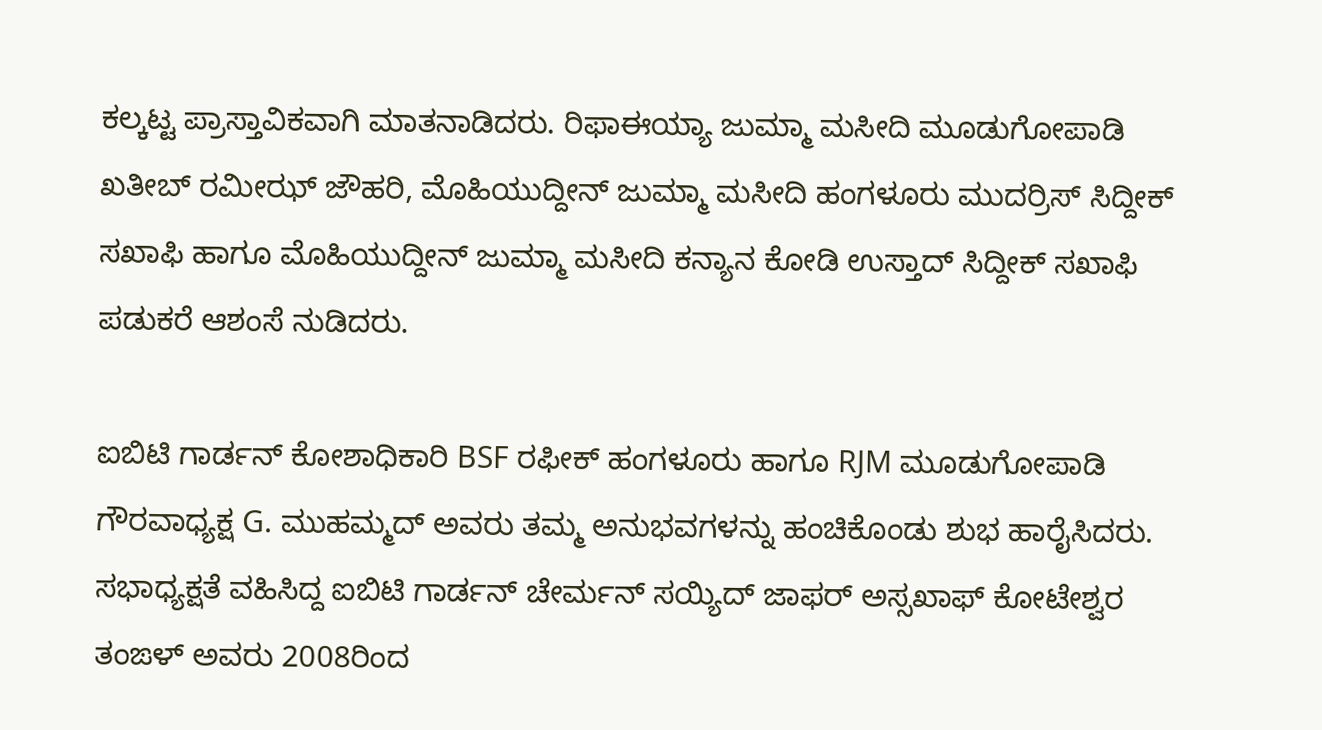ಕಲ್ಕಟ್ಟ ಪ್ರಾಸ್ತಾವಿಕವಾಗಿ ಮಾತನಾಡಿದರು. ರಿಫಾಈಯ್ಯಾ ಜುಮ್ಮಾ ಮಸೀದಿ ಮೂಡುಗೋಪಾಡಿ ಖತೀಬ್ ರಮೀಝ್ ಜೌಹರಿ, ಮೊಹಿಯುದ್ದೀನ್ ಜುಮ್ಮಾ ಮಸೀದಿ ಹಂಗಳೂರು ಮುದರ್ರಿಸ್ ಸಿದ್ದೀಕ್ ಸಖಾಫಿ ಹಾಗೂ ಮೊಹಿಯುದ್ದೀನ್ ಜುಮ್ಮಾ ಮಸೀದಿ ಕನ್ಯಾನ ಕೋಡಿ ಉಸ್ತಾದ್ ಸಿದ್ದೀಕ್ ಸಖಾಫಿ ಪಡುಕರೆ ಆಶಂಸೆ ನುಡಿದರು.

ಐಬಿಟಿ ಗಾರ್ಡನ್ ಕೋಶಾಧಿಕಾರಿ BSF ರಫೀಕ್ ಹಂಗಳೂರು ಹಾಗೂ RJM ಮೂಡುಗೋಪಾಡಿ ಗೌರವಾಧ್ಯಕ್ಷ G. ಮುಹಮ್ಮದ್ ಅವರು ತಮ್ಮ ಅನುಭವಗಳನ್ನು ಹಂಚಿಕೊಂಡು ಶುಭ ಹಾರೈಸಿದರು.
ಸಭಾಧ್ಯಕ್ಷತೆ ವಹಿಸಿದ್ದ ಐಬಿಟಿ ಗಾರ್ಡನ್ ಚೇರ್ಮನ್ ಸಯ್ಯಿದ್ ಜಾಫರ್ ಅಸ್ಸಖಾಫ್ ಕೋಟೇಶ್ವರ ತಂಙಳ್ ಅವರು 2008ರಿಂದ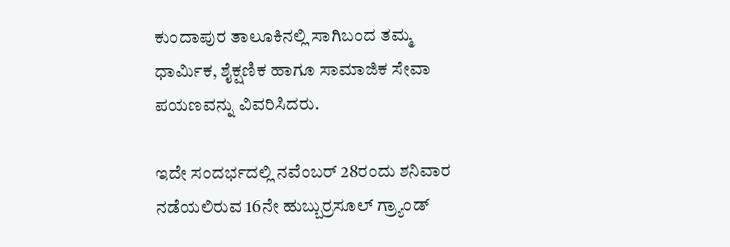ಕುಂದಾಪುರ ತಾಲೂಕಿನಲ್ಲಿ ಸಾಗಿಬಂದ ತಮ್ಮ ಧಾರ್ಮಿಕ, ಶೈಕ್ಷಣಿಕ ಹಾಗೂ ಸಾಮಾಜಿಕ ಸೇವಾ ಪಯಣವನ್ನು ವಿವರಿಸಿದರು.

ಇದೇ ಸಂದರ್ಭದಲ್ಲಿ ನವೆಂಬರ್ 28ರಂದು ಶನಿವಾರ ನಡೆಯಲಿರುವ 16ನೇ ಹುಬ್ಬುರ್ರಸೂಲ್ ಗ್ರ್ಯಾಂಡ್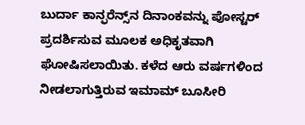ಬುರ್ದಾ ಕಾನ್ಫರೆನ್ಸ್‌ನ ದಿನಾಂಕವನ್ನು ಪೋಸ್ಟರ್ ಪ್ರದರ್ಶಿಸುವ ಮೂಲಕ ಅಧಿಕೃತವಾಗಿ ಘೋಷಿಸಲಾಯಿತು. ಕಳೆದ ಆರು ವರ್ಷಗಳಿಂದ ನೀಡಲಾಗುತ್ತಿರುವ ಇಮಾಮ್ ಬೂಸೀರಿ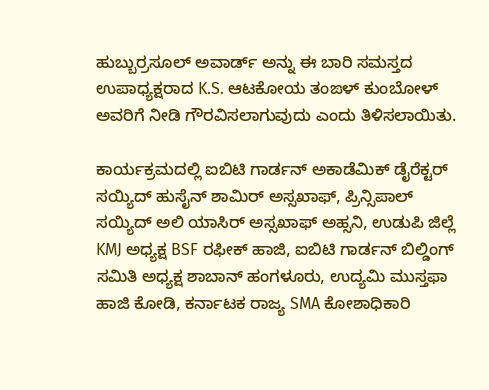ಹುಬ್ಬುರ್ರಸೂಲ್ ಅವಾರ್ಡ್ ಅನ್ನು ಈ ಬಾರಿ ಸಮಸ್ತದ ಉಪಾಧ್ಯಕ್ಷರಾದ K.S. ಆಟಕೋಯ ತಂಙಳ್ ಕುಂಬೋಳ್ ಅವರಿಗೆ ನೀಡಿ ಗೌರವಿಸಲಾಗುವುದು ಎಂದು ತಿಳಿಸಲಾಯಿತು.

ಕಾರ್ಯಕ್ರಮದಲ್ಲಿ ಐಬಿಟಿ ಗಾರ್ಡನ್ ಅಕಾಡೆಮಿಕ್ ಡೈರೆಕ್ಟರ್ ಸಯ್ಯಿದ್ ಹುಸೈನ್ ಶಾಮಿರ್ ಅಸ್ಸಖಾಫ್, ಪ್ರಿನ್ಸಿಪಾಲ್ ಸಯ್ಯಿದ್ ಅಲಿ ಯಾಸಿರ್ ಅಸ್ಸಖಾಫ್ ಅಹ್ಸನಿ, ಉಡುಪಿ ಜಿಲ್ಲೆ KMJ ಅಧ್ಯಕ್ಷ BSF ರಫೀಕ್ ಹಾಜಿ, ಐಬಿಟಿ ಗಾರ್ಡನ್ ಬಿಲ್ಡಿಂಗ್ ಸಮಿತಿ ಅಧ್ಯಕ್ಷ ಶಾಬಾನ್ ಹಂಗಳೂರು, ಉದ್ಯಮಿ ಮುಸ್ತಫಾ ಹಾಜಿ ಕೋಡಿ, ಕರ್ನಾಟಕ ರಾಜ್ಯ SMA ಕೋಶಾಧಿಕಾರಿ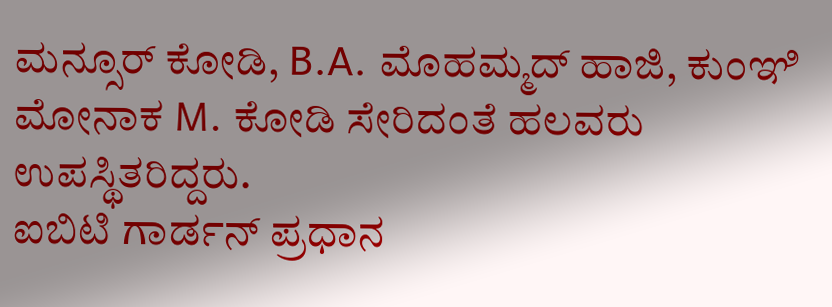ಮನ್ಸೂರ್ ಕೋಡಿ, B.A. ಮೊಹಮ್ಮದ್ ಹಾಜಿ, ಕುಂಞಿ ಮೋನಾಕ M. ಕೋಡಿ ಸೇರಿದಂತೆ ಹಲವರು ಉಪಸ್ಥಿತರಿದ್ದರು.
ಐಬಿಟಿ ಗಾರ್ಡನ್ ಪ್ರಧಾನ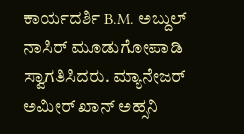ಕಾರ್ಯದರ್ಶಿ B.M. ಅಬ್ದುಲ್ ನಾಸಿರ್ ಮೂಡುಗೋಪಾಡಿ ಸ್ವಾಗತಿಸಿದರು. ಮ್ಯಾನೇಜರ್ ಅಮೀರ್ ಖಾನ್ ಅಹ್ಸನಿ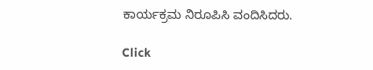ಕಾರ್ಯಕ್ರಮ ನಿರೂಪಿಸಿ ವಂದಿಸಿದರು.

Click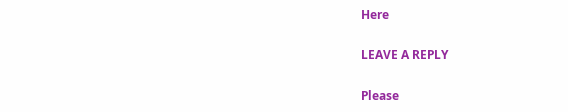Here

LEAVE A REPLY

Please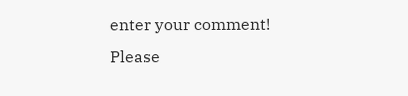enter your comment!
Please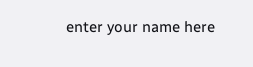enter your name here